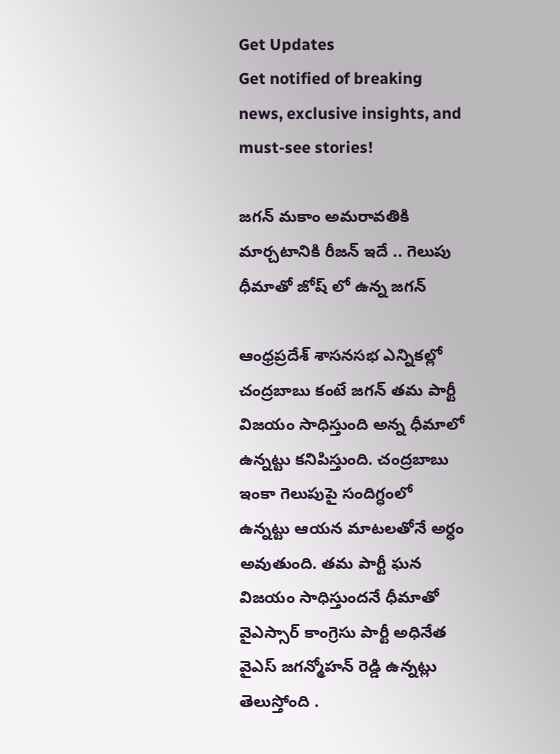Get Updates
Get notified of breaking news, exclusive insights, and must-see stories!

జగన్ మకాం అమరావతికి మార్చటానికి రీజన్ ఇదే .. గెలుపు ధీమాతో జోష్ లో ఉన్న జగన్

ఆంధ్రప్రదేశ్ శాసనసభ ఎన్నికల్లో చంద్రబాబు కంటే జగన్ తమ పార్టీ విజయం సాధిస్తుంది అన్న ధీమాలో ఉన్నట్టు కనిపిస్తుంది. చంద్రబాబు ఇంకా గెలుపుపై సందిగ్ధంలో ఉన్నట్టు ఆయన మాటలతోనే అర్ధం అవుతుంది. తమ పార్టీ ఘన విజయం సాధిస్తుందనే ధీమాతో వైఎస్సార్ కాంగ్రెసు పార్టీ అధినేత వైఎస్ జగన్మోహన్ రెడ్డి ఉన్నట్లు తెలుస్తోంది .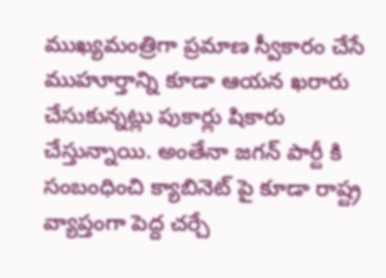ముఖ్యమంత్రిగా ప్రమాణ స్వీకారం చేసే ముహూర్తాన్ని కూడా ఆయన ఖరారు చేసుకున్నట్లు పుకార్లు షికారు చేస్తున్నాయి. అంతేనా జగన్ పార్టీ కి సంబంధించి క్యాబినెట్ పై కూడా రాష్ట్ర వ్యాప్తంగా పెద్ద చర్చే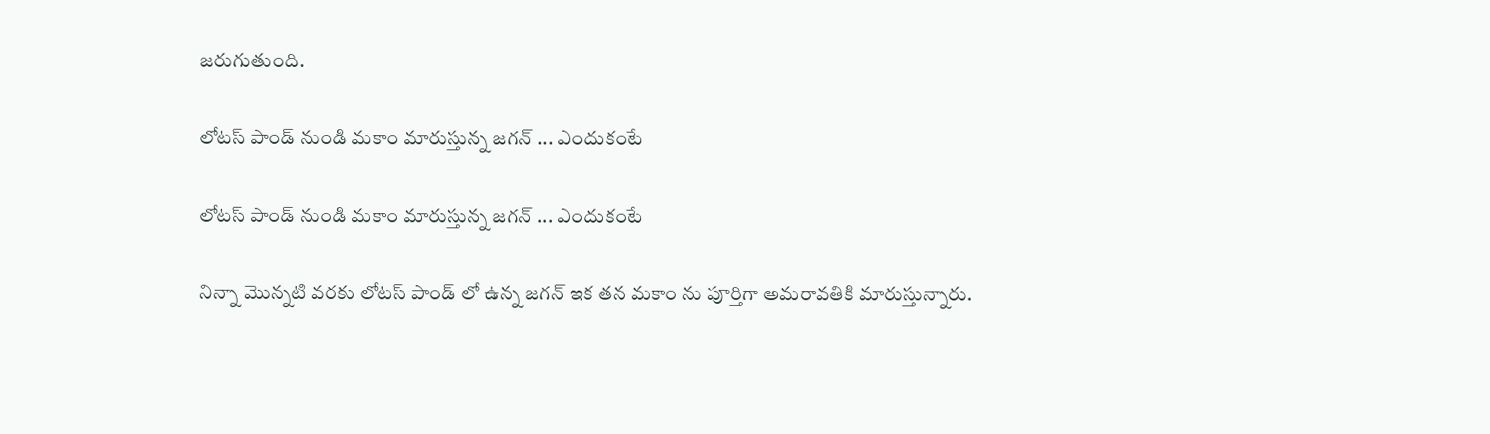జరుగుతుంది.

లోటస్ పాండ్ నుండి మకాం మారుస్తున్న జగన్ ... ఎందుకంటే

లోటస్ పాండ్ నుండి మకాం మారుస్తున్న జగన్ ... ఎందుకంటే

నిన్నా మొన్నటి వరకు లోటస్ పాండ్ లో ఉన్న జగన్ ఇక తన మకాం ను పూర్తిగా అమరావతికి మారుస్తున్నారు.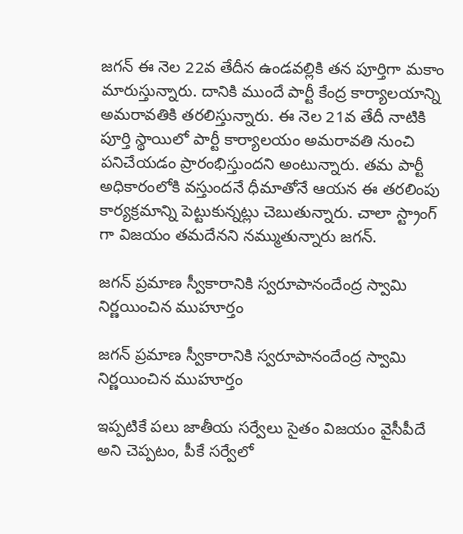జగన్ ఈ నెల 22వ తేదీన ఉండవల్లికి తన పూర్తిగా మకాం మారుస్తున్నారు. దానికి ముందే పార్టీ కేంద్ర కార్యాలయాన్ని అమరావతికి తరలిస్తున్నారు. ఈ నెల 21వ తేదీ నాటికి పూర్తి స్థాయిలో పార్టీ కార్యాలయం అమరావతి నుంచి పనిచేయడం ప్రారంభిస్తుందని అంటున్నారు. తమ పార్టీ అధికారంలోకి వస్తుందనే ధీమాతోనే ఆయన ఈ తరలింపు కార్యక్రమాన్ని పెట్టుకున్నట్లు చెబుతున్నారు. చాలా స్ట్రాంగ్ గా విజయం తమదేనని నమ్ముతున్నారు జగన్.

జగన్ ప్రమాణ స్వీకారానికి స్వరూపానందేంద్ర స్వామి నిర్ణయించిన ముహూర్తం

జగన్ ప్రమాణ స్వీకారానికి స్వరూపానందేంద్ర స్వామి నిర్ణయించిన ముహూర్తం

ఇప్పటికే పలు జాతీయ సర్వేలు సైతం విజయం వైసీపీదే అని చెప్పటం, పీకే సర్వేలో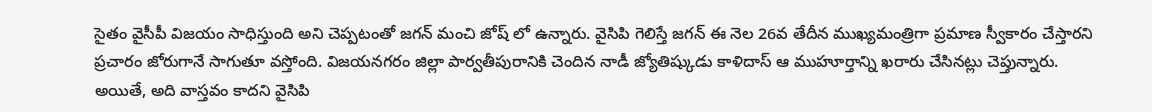సైతం వైసీపీ విజయం సాధిస్తుంది అని చెప్పటంతో జగన్ మంచి జోష్ లో ఉన్నారు. వైసిపి గెలిస్తే జగన్ ఈ నెల 26వ తేదీన ముఖ్యమంత్రిగా ప్రమాణ స్వీకారం చేస్తారని ప్రచారం జోరుగానే సాగుతూ వస్తోంది. విజయనగరం జిల్లా పార్వతీపురానికి చెందిన నాడీ జ్యోతిష్కుడు కాళిదాస్ ఆ ముహూర్తాన్ని ఖరారు చేసినట్లు చెప్తున్నారు. అయితే, అది వాస్తవం కాదని వైసిపి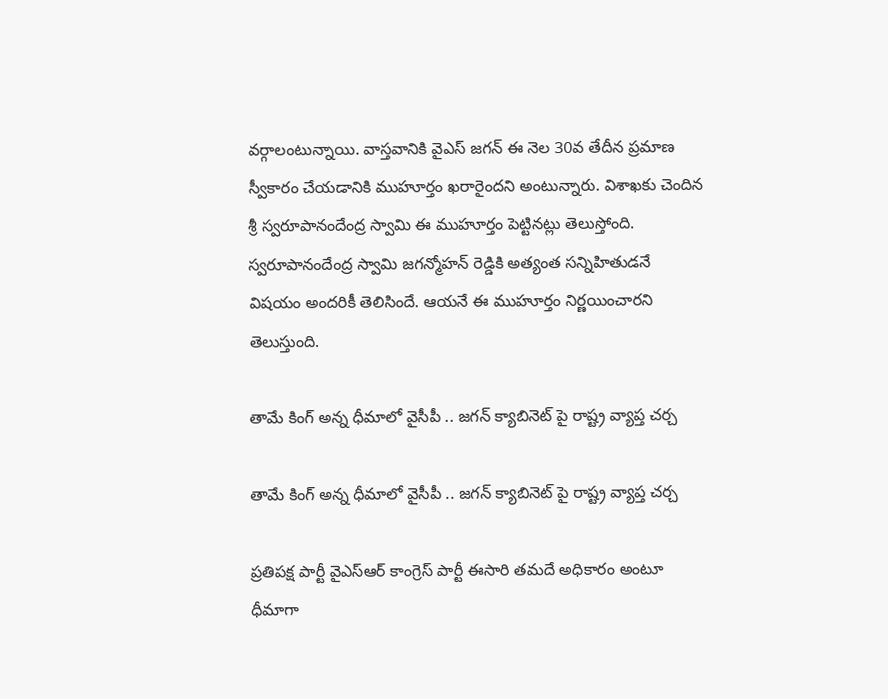వర్గాలంటున్నాయి. వాస్తవానికి వైఎస్ జగన్ ఈ నెల 30వ తేదీన ప్రమాణ స్వీకారం చేయడానికి ముహూర్తం ఖరారైందని అంటున్నారు. విశాఖకు చెందిన శ్రీ స్వరూపానందేంద్ర స్వామి ఈ ముహూర్తం పెట్టినట్లు తెలుస్తోంది. స్వరూపానందేంద్ర స్వామి జగన్మోహన్ రెడ్డికి అత్యంత సన్నిహితుడనే విషయం అందరికీ తెలిసిందే. ఆయనే ఈ ముహూర్తం నిర్ణయించారని తెలుస్తుంది.

తామే కింగ్ అన్న ధీమాలో వైసీపీ .. జగన్ క్యాబినెట్ పై రాష్ట్ర వ్యాప్త చర్చ

తామే కింగ్ అన్న ధీమాలో వైసీపీ .. జగన్ క్యాబినెట్ పై రాష్ట్ర వ్యాప్త చర్చ

ప్రతిపక్ష పార్టీ వైఎస్ఆర్ కాంగ్రెస్ పార్టీ ఈసారి తమదే అధికారం అంటూ ధీమాగా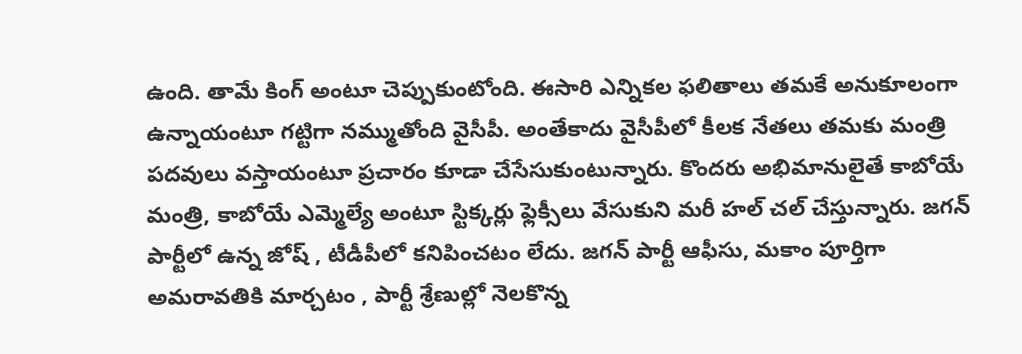ఉంది. తామే కింగ్ అంటూ చెప్పుకుంటోంది. ఈసారి ఎన్నికల ఫలితాలు తమకే అనుకూలంగా ఉన్నాయంటూ గట్టిగా నమ్ముతోంది వైసీపీ. అంతేకాదు వైసీపీలో కీలక నేతలు తమకు మంత్రి పదవులు వస్తాయంటూ ప్రచారం కూడా చేసేసుకుంటున్నారు. కొందరు అభిమానులైతే కాబోయే మంత్రి, కాబోయే ఎమ్మెల్యే అంటూ స్టిక్కర్లు ఫ్లెక్సీలు వేసుకుని మరీ హల్ చల్ చేస్తున్నారు. జగన్ పార్టీలో ఉన్న జోష్ , టీడీపీలో కనిపించటం లేదు. జగన్ పార్టీ ఆఫీసు, మకాం పూర్తిగా అమరావతికి మార్చటం , పార్టీ శ్రేణుల్లో నెలకొన్న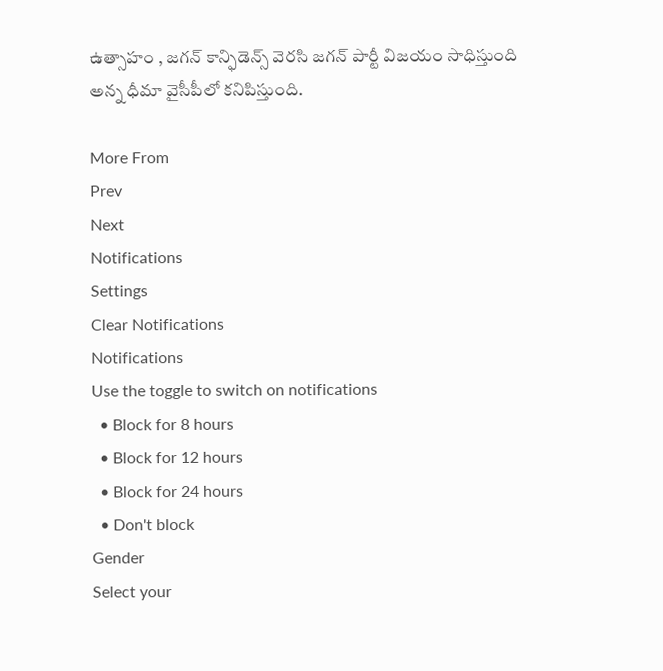ఉత్సాహం , జగన్ కాన్ఫిడెన్స్ వెరసి జగన్ పార్టీ విజయం సాధిస్తుంది అన్న ధీమా వైసీపీలో కనిపిస్తుంది.

More From
Prev
Next
Notifications
Settings
Clear Notifications
Notifications
Use the toggle to switch on notifications
  • Block for 8 hours
  • Block for 12 hours
  • Block for 24 hours
  • Don't block
Gender
Select your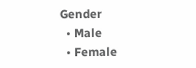Gender
  • Male
  • Female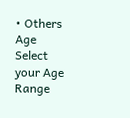• Others
Age
Select your Age Range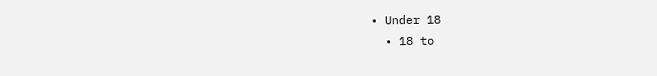• Under 18
  • 18 to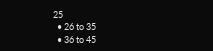25
  • 26 to 35
  • 36 to 45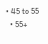• 45 to 55
  • 55+